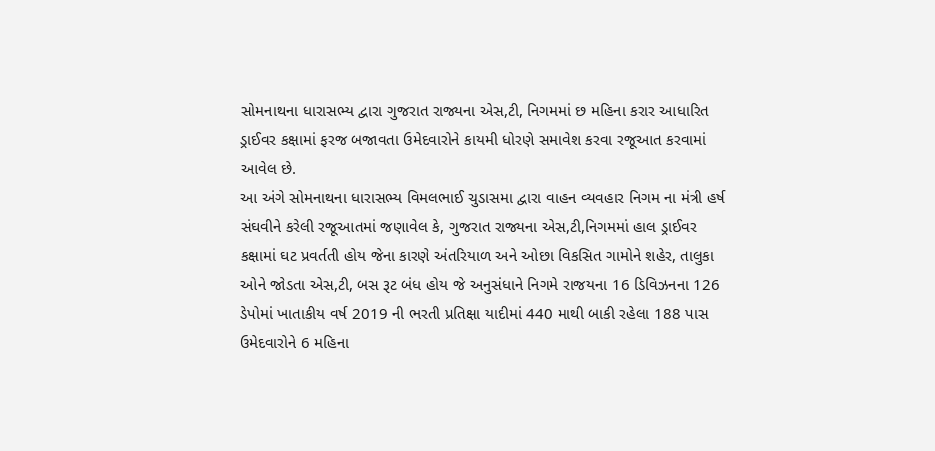સોમનાથના ધારાસભ્ય દ્વારા ગુજરાત રાજ્યના એસ,ટી, નિગમમાં છ મહિના કરાર આધારિત ડ્રાઈવર કક્ષામાં ફરજ બજાવતા ઉમેદવારોને કાયમી ધોરણે સમાવેશ કરવા રજૂઆત કરવામાં આવેલ છે.
આ અંગે સોમનાથના ધારાસભ્ય વિમલભાઈ ચુડાસમા દ્વારા વાહન વ્યવહાર નિગમ ના મંત્રી હર્ષ સંઘવીને કરેલી રજૂઆતમાં જણાવેલ કે, ગુજરાત રાજ્યના એસ,ટી,નિગમમાં હાલ ડ્રાઈવર કક્ષામાં ઘટ પ્રવર્તતી હોય જેના કારણે અંતરિયાળ અને ઓછા વિકસિત ગામોને શહેર, તાલુકા ઓને જોડતા એસ,ટી, બસ રૂટ બંધ હોય જે અનુસંધાને નિગમે રાજયના 16 ડિવિઝનના 126 ડેપોમાં ખાતાકીય વર્ષ 2019 ની ભરતી પ્રતિક્ષા યાદીમાં 440 માથી બાકી રહેલા 188 પાસ ઉમેદવારોને 6 મહિના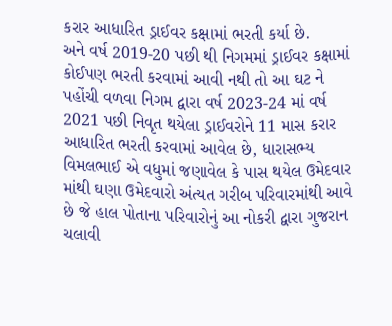કરાર આધારિત ડ્રાઈવર કક્ષામાં ભરતી કર્યા છે.
અને વર્ષ 2019-20 પછી થી નિગમમાં ડ્રાઈવર કક્ષામાં કોઈપણ ભરતી કરવામાં આવી નથી તો આ ઘટ ને પહોંચી વળવા નિગમ દ્વારા વર્ષ 2023-24 માં વર્ષ 2021 પછી નિવૃત થયેલા ડ્રાઈવરોને 11 માસ કરાર આધારિત ભરતી કરવામાં આવેલ છે, ધારાસભ્ય વિમલભાઈ એ વધુમાં જણાવેલ કે પાસ થયેલ ઉમેદવાર માંથી ઘણા ઉમેદવારો અંત્યત ગરીબ પરિવારમાંથી આવે છે જે હાલ પોતાના પરિવારોનું આ નોકરી દ્વારા ગુજરાન ચલાવી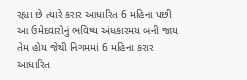રહ્યા છે ત્યારે કરાર આધારિત 6 મહિના પછી આ ઉમેદવારોનું ભવિષ્ય અંધકારમય બની જાય તેમ હોય જેથી નિગમમાં 6 મહિના કરાર આધારિત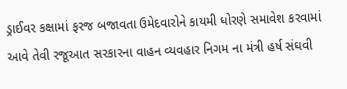ડ્રાઈવર કક્ષામાં ફરજ બજાવતા ઉમેદવારોને કાયમી ધોરણે સમાવેશ કરવામાં આવે તેવી રજૂઆત સરકારના વાહન વ્યવહાર નિગમ ના મંત્રી હર્ષ સંઘવી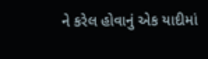ને કરેલ હોવાનું એક યાદીમાં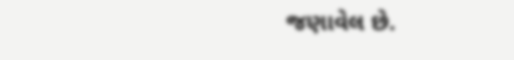જણાવેલ છે.